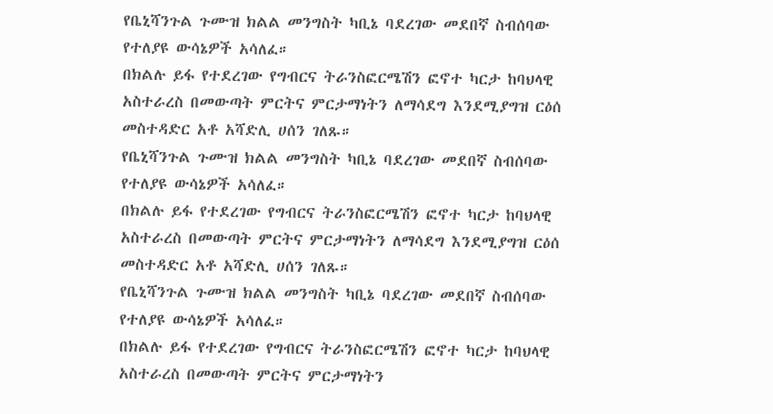የቤኒሻንጉል ጉሙዝ ክልል መንግስት ካቢኔ ባደረገው መደበኛ ስብሰባው የተለያዩ ውሳኔዎች አሳለፈ።
በክልሉ ይፋ የተደረገው የግብርና ትራንስፎርሜሽን ፎኖተ ካርታ ከባህላዊ አስተራረስ በመውጣት ምርትና ምርታማነትን ለማሳደግ እንደሚያግዝ ርዕሰ መስተዳድር አቶ አሻድሊ ሀሰን ገለጹ።
የቤኒሻንጉል ጉሙዝ ክልል መንግስት ካቢኔ ባደረገው መደበኛ ስብሰባው የተለያዩ ውሳኔዎች አሳለፈ።
በክልሉ ይፋ የተደረገው የግብርና ትራንስፎርሜሽን ፎኖተ ካርታ ከባህላዊ አስተራረስ በመውጣት ምርትና ምርታማነትን ለማሳደግ እንደሚያግዝ ርዕሰ መስተዳድር አቶ አሻድሊ ሀሰን ገለጹ።
የቤኒሻንጉል ጉሙዝ ክልል መንግስት ካቢኔ ባደረገው መደበኛ ስብሰባው የተለያዩ ውሳኔዎች አሳለፈ።
በክልሉ ይፋ የተደረገው የግብርና ትራንስፎርሜሽን ፎኖተ ካርታ ከባህላዊ አስተራረስ በመውጣት ምርትና ምርታማነትን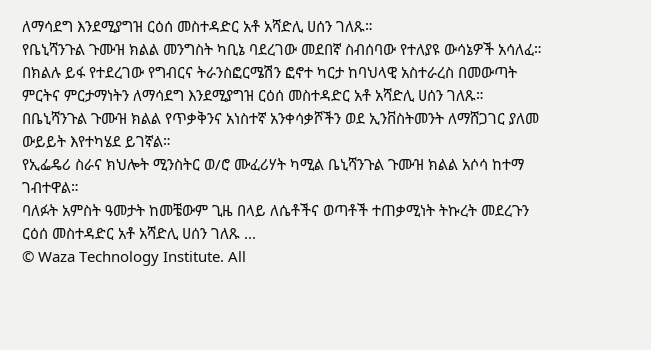ለማሳደግ እንደሚያግዝ ርዕሰ መስተዳድር አቶ አሻድሊ ሀሰን ገለጹ።
የቤኒሻንጉል ጉሙዝ ክልል መንግስት ካቢኔ ባደረገው መደበኛ ስብሰባው የተለያዩ ውሳኔዎች አሳለፈ።
በክልሉ ይፋ የተደረገው የግብርና ትራንስፎርሜሽን ፎኖተ ካርታ ከባህላዊ አስተራረስ በመውጣት ምርትና ምርታማነትን ለማሳደግ እንደሚያግዝ ርዕሰ መስተዳድር አቶ አሻድሊ ሀሰን ገለጹ።
በቤኒሻንጉል ጉሙዝ ክልል የጥቃቅንና አነስተኛ አንቀሳቃሾችን ወደ ኢንቨስትመንት ለማሸጋገር ያለመ ውይይት እየተካሄደ ይገኛል።
የኢፌዴሪ ስራና ክህሎት ሚንስትር ወ/ሮ ሙፈሪሃት ካሚል ቤኒሻንጉል ጉሙዝ ክልል አሶሳ ከተማ ገብተዋል።
ባለፉት አምስት ዓመታት ከመቼውም ጊዜ በላይ ለሴቶችና ወጣቶች ተጠቃሚነት ትኩረት መደረጉን ርዕሰ መስተዳድር አቶ አሻድሊ ሀሰን ገለጹ ...
© Waza Technology Institute. All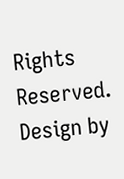Rights Reserved. Design by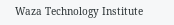Waza Technology Institute